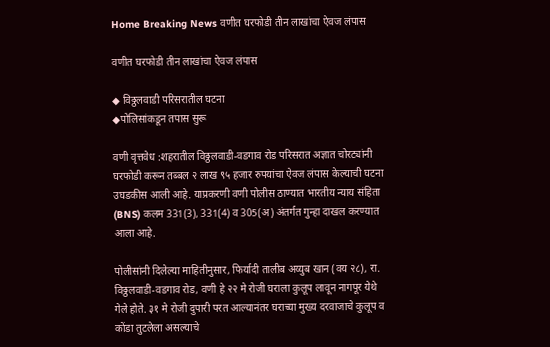Home Breaking News वणीत घरफोडी तीन लाखांचा ऐवज लंपास

वणीत घरफोडी तीन लाखांचा ऐवज लंपास

◆ विठ्ठलवाडी परिसरातील घटना
◆पोलिसांकडून तपास सुरू

वणी वृत्तवेध :शहरातील विठ्ठलवाडी-वडगाव रोड परिसरात अज्ञात चोरट्यांनी घरफोडी करून तब्बल २ लाख ९५ हजार रुपयांचा ऐवज लंपास केल्याची घटना उघडकीस आली आहे. याप्रकरणी वणी पोलीस ठाण्यात भारतीय न्याय संहिता (BNS) कलम 331(3), 331(4) व 305(अ) अंतर्गत गुन्हा दाखल करण्यात आला आहे.

पोलीसांनी दिलेल्या माहितीनुसार, फिर्यादी तालीब अय्युब खान (वय २८), रा. विठ्ठलवाडी-वडगाव रोड, वणी हे २२ मे रोजी घराला कुलूप लावून नागपूर येथे गेले होते. ३१ मे रोजी दुपारी परत आल्यानंतर घराच्या मुख्य दरवाजाचे कुलूप व कोंडा तुटलेला असल्याचे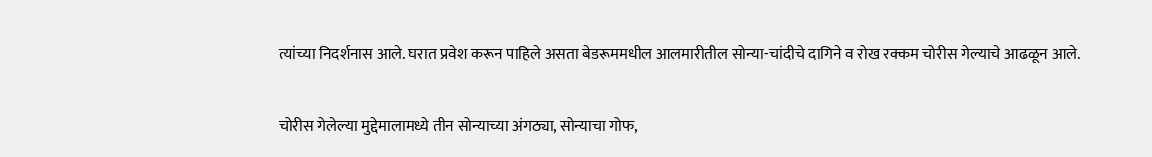त्यांच्या निदर्शनास आले. घरात प्रवेश करून पाहिले असता बेडरूममधील आलमारीतील सोन्या-चांदीचे दागिने व रोख रक्कम चोरीस गेल्याचे आढळून आले.

चोरीस गेलेल्या मुद्देमालामध्ये तीन सोन्याच्या अंगठ्या, सोन्याचा गोफ,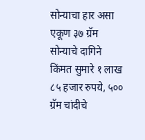सोन्याचा हार असा एकूण ३७ ग्रॅम सोन्याचे दागिने किंमत सुमारे १ लाख ८५ हजार रुपये, ५०० ग्रॅम चांदीचे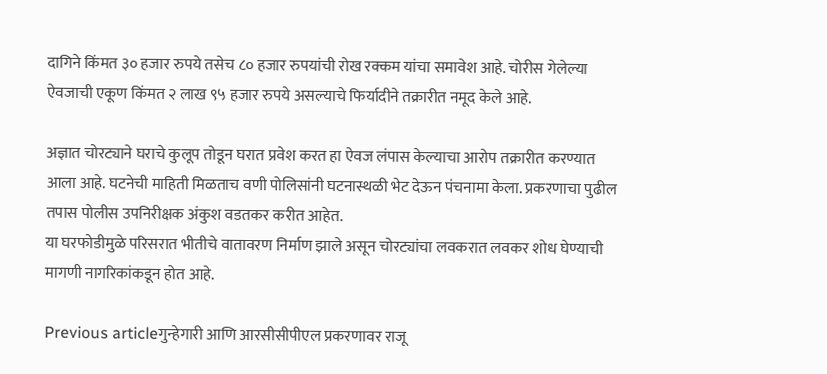दागिने किंमत ३० हजार रुपये तसेच ८० हजार रुपयांची रोख रक्कम यांचा समावेश आहे. चोरीस गेलेल्या ऐवजाची एकूण किंमत २ लाख ९५ हजार रुपये असल्याचे फिर्यादीने तक्रारीत नमूद केले आहे.

अज्ञात चोरट्याने घराचे कुलूप तोडून घरात प्रवेश करत हा ऐवज लंपास केल्याचा आरोप तक्रारीत करण्यात आला आहे. घटनेची माहिती मिळताच वणी पोलिसांनी घटनास्थळी भेट देऊन पंचनामा केला. प्रकरणाचा पुढील तपास पोलीस उपनिरीक्षक अंकुश वडतकर करीत आहेत.
या घरफोडीमुळे परिसरात भीतीचे वातावरण निर्माण झाले असून चोरट्यांचा लवकरात लवकर शोध घेण्याची मागणी नागरिकांकडून होत आहे.

Previous articleगुन्हेगारी आणि आरसीसीपीएल प्रकरणावर राजू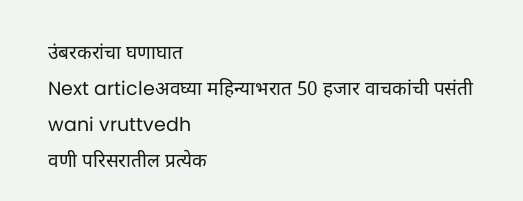उंबरकरांचा घणाघात
Next articleअवघ्या महिन्याभरात 50 हजार वाचकांची पसंती
wani vruttvedh
वणी परिसरातील प्रत्येक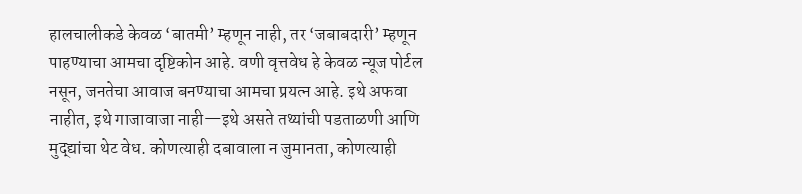हालचालीकडे केवळ ‘बातमी’ म्हणून नाही, तर ‘जबाबदारी’ म्हणून पाहण्याचा आमचा दृष्टिकोन आहे. वणी वृत्तवेध हे केवळ न्यूज पोर्टल नसून, जनतेचा आवाज बनण्याचा आमचा प्रयत्न आहे. इथे अफवा नाहीत, इथे गाजावाजा नाही—इथे असते तथ्यांची पडताळणी आणि मुद्द्यांचा थेट वेध. कोणत्याही दबावाला न जुमानता, कोणत्याही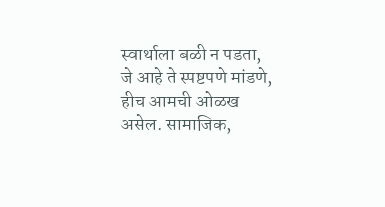स्वार्थाला बळी न पडता, जे आहे ते स्पष्टपणे मांडणे, हीच आमची ओळख असेल. सामाजिक,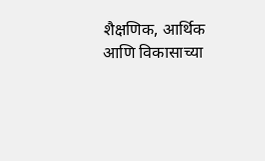शैक्षणिक, आर्थिक आणि विकासाच्या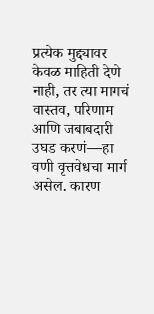प्रत्येक मुद्द्यावर केवळ माहिती देणे नाही, तर त्या मागचं वास्तव, परिणाम आणि जबाबदारी उघड करणं—हा वणी वृत्तवेधचा मार्ग असेल. कारण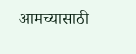आमच्यासाठी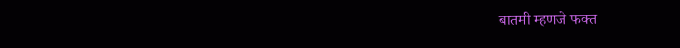बातमी म्हणजे फक्त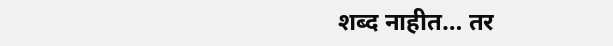शब्द नाहीत… तर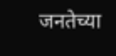जनतेच्या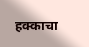हक्काचा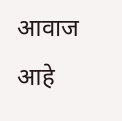आवाज आहे